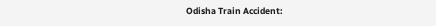Odisha Train Accident: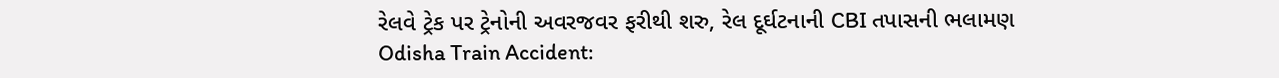રેલવે ટ્રેક પર ટ્રેનોની અવરજવર ફરીથી શરુ, રેલ દૂર્ઘટનાની CBI તપાસની ભલામણ
Odisha Train Accident: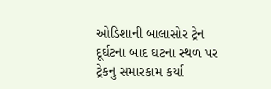ઓડિશાની બાલાસોર ટ્રેન દૂર્ઘટના બાદ ઘટના સ્થળ પર ટ્રેકનુ સમારકામ કર્યા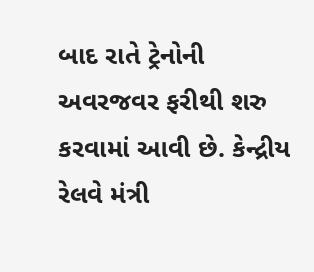બાદ રાતે ટ્રેનોની અવરજવર ફરીથી શરુ કરવામાં આવી છે. કેન્દ્રીય રેલવે મંત્રી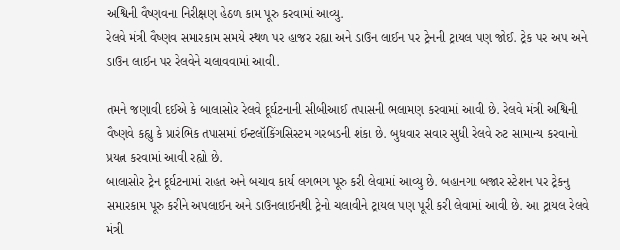અશ્વિની વૈષ્ણવના નિરીક્ષણ હેઠળ કામ પૂરુ કરવામાં આવ્યુ.
રેલવે મંત્રી વૈષ્ણવ સમારકામ સમયે સ્થળ પર હાજર રહ્યા અને ડાઉન લાઈન પર ટ્રેનની ટ્રાયલ પણ જોઈ. ટ્રેક પર અપ અને ડાઉન લાઈન પર રેલવેને ચલાવવામાં આવી.

તમને જણાવી દઈએ કે બાલાસોર રેલવે દૂર્ઘટનાની સીબીઆઈ તપાસની ભલામણ કરવામાં આવી છે. રેલવે મંત્રી અશ્વિની વૈષ્ણવે કહ્યુ કે પ્રારંભિક તપાસમાં ઈન્ટલૉકિંગસિસ્ટમ ગરબડની શંકા છે. બુધવાર સવાર સુધી રેલવે રુટ સામાન્ય કરવાનો પ્રયત્ન કરવામાં આવી રહ્યો છે.
બાલાસોર ટ્રેન દૂર્ઘટનામાં રાહત અને બચાવ કાર્ય લગભગ પૂરુ કરી લેવામાં આવ્યુ છે. બહાનગા બજાર સ્ટેશન પર ટ્રેકનુ સમારકામ પૂરુ કરીને અપલાઈન અને ડાઉનલાઈનથી ટ્રેનો ચલાવીને ટ્રાયલ પણ પૂરી કરી લેવામાં આવી છે. આ ટ્રાયલ રેલવે મંત્રી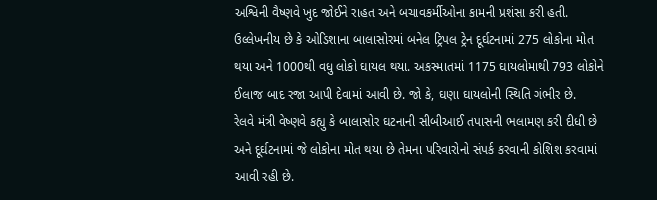અશ્વિની વૈષ્ણવે ખુદ જોઈને રાહત અને બચાવકર્મીઓના કામની પ્રશંસા કરી હતી.
ઉલ્લેખનીય છે કે ઓડિશાના બાલાસોરમાં બનેલ ટ્રિપલ ટ્રેન દૂર્ઘટનામાં 275 લોકોના મોત થયા અને 1000થી વધુ લોકો ઘાયલ થયા. અકસ્માતમાં 1175 ઘાયલોમાથી 793 લોકોને ઈલાજ બાદ રજા આપી દેવામાં આવી છે. જો કે, ઘણા ઘાયલોની સ્થિતિ ગંભીર છે.
રેલવે મંત્રી વેષ્ણવે કહ્યુ કે બાલાસોર ઘટનાની સીબીઆઈ તપાસની ભલામણ કરી દીધી છે અને દૂર્ઘટનામાં જે લોકોના મોત થયા છે તેમના પરિવારોનો સંપર્ક કરવાની કોશિશ કરવામાં આવી રહી છે.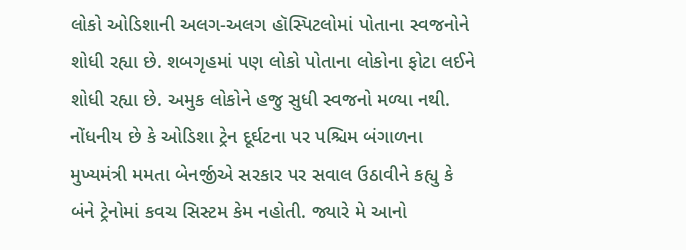લોકો ઓડિશાની અલગ-અલગ હૉસ્પિટલોમાં પોતાના સ્વજનોને શોધી રહ્યા છે. શબગૃહમાં પણ લોકો પોતાના લોકોના ફોટા લઈને શોધી રહ્યા છે. અમુક લોકોને હજુ સુધી સ્વજનો મળ્યા નથી.
નોંધનીય છે કે ઓડિશા ટ્રેન દૂર્ઘટના પર પશ્ચિમ બંગાળના મુખ્યમંત્રી મમતા બેનર્જીએ સરકાર પર સવાલ ઉઠાવીને કહ્યુ કે બંને ટ્રેનોમાં કવચ સિસ્ટમ કેમ નહોતી. જ્યારે મે આનો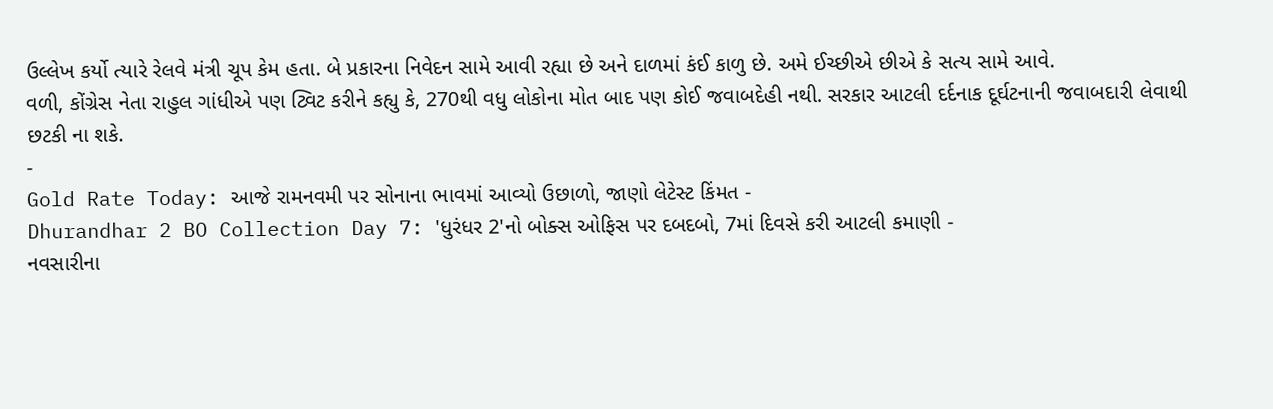ઉલ્લેખ કર્યો ત્યારે રેલવે મંત્રી ચૂપ કેમ હતા. બે પ્રકારના નિવેદન સામે આવી રહ્યા છે અને દાળમાં કંઈ કાળુ છે. અમે ઈચ્છીએ છીએ કે સત્ય સામે આવે.
વળી, કોંગ્રેસ નેતા રાહુલ ગાંધીએ પણ ટ્વિટ કરીને કહ્યુ કે, 270થી વધુ લોકોના મોત બાદ પણ કોઈ જવાબદેહી નથી. સરકાર આટલી દર્દનાક દૂર્ઘટનાની જવાબદારી લેવાથી છટકી ના શકે.
-
Gold Rate Today: આજે રામનવમી પર સોનાના ભાવમાં આવ્યો ઉછાળો, જાણો લેટેસ્ટ કિંમત -
Dhurandhar 2 BO Collection Day 7: 'ધુરંધર 2'નો બોક્સ ઓફિસ પર દબદબો, 7માં દિવસે કરી આટલી કમાણી -
નવસારીના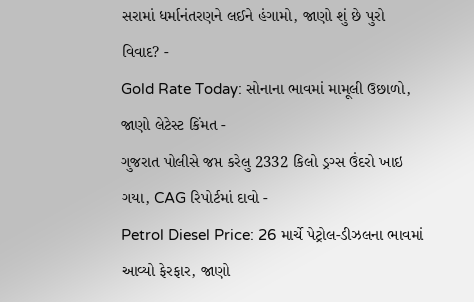સરામાં ધર્માનંતરણને લઈને હંગામો, જાણો શું છે પુરો વિવાદ? -
Gold Rate Today: સોનાના ભાવમાં મામૂલી ઉછાળો, જાણો લેટેસ્ટ કિંમત -
ગુજરાત પોલીસે જપ્ત કરેલુ 2332 કિલો ડ્રગ્સ ઉંદરો ખાઇ ગયા, CAG રિપોર્ટમાં દાવો -
Petrol Diesel Price: 26 માર્ચે પેટ્રોલ-ડીઝલના ભાવમાં આવ્યો ફેરફાર, જાણો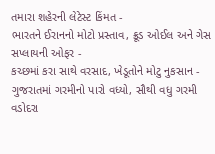તમારા શહેરની લેટેસ્ટ કિંમત -
ભારતને ઈરાનનો મોટો પ્રસ્તાવ, ક્રૂડ ઓઈલ અને ગેસ સપ્લાયની ઓફર -
કચ્છમાં કરા સાથે વરસાદ, ખેડૂતોને મોટુ નુકસાન -
ગુજરાતમાં ગરમીનો પારો વધ્યો, સૌથી વધુ ગરમી વડોદરા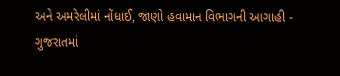અને અમરેલીમાં નોંધાઈ, જાણો હવામાન વિભાગની આગાહી -
ગુજરાતમાં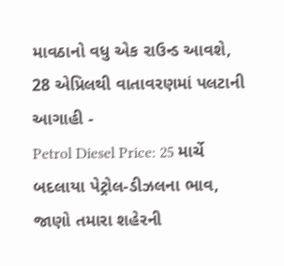માવઠાનો વધુ એક રાઉન્ડ આવશે, 28 એપ્રિલથી વાતાવરણમાં પલટાની આગાહી -
Petrol Diesel Price: 25 માર્ચે બદલાયા પેટ્રોલ-ડીઝલના ભાવ, જાણો તમારા શહેરની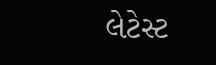લેટેસ્ટ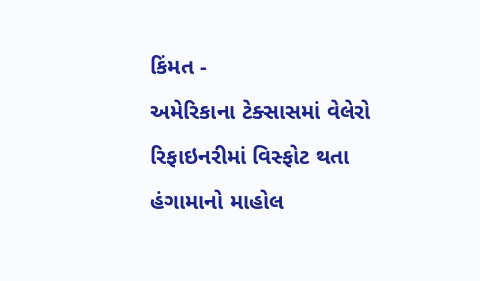કિંમત -
અમેરિકાના ટેક્સાસમાં વેલેરો રિફાઇનરીમાં વિસ્ફોટ થતા હંગામાનો માહોલ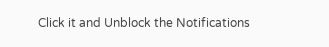Click it and Unblock the Notifications